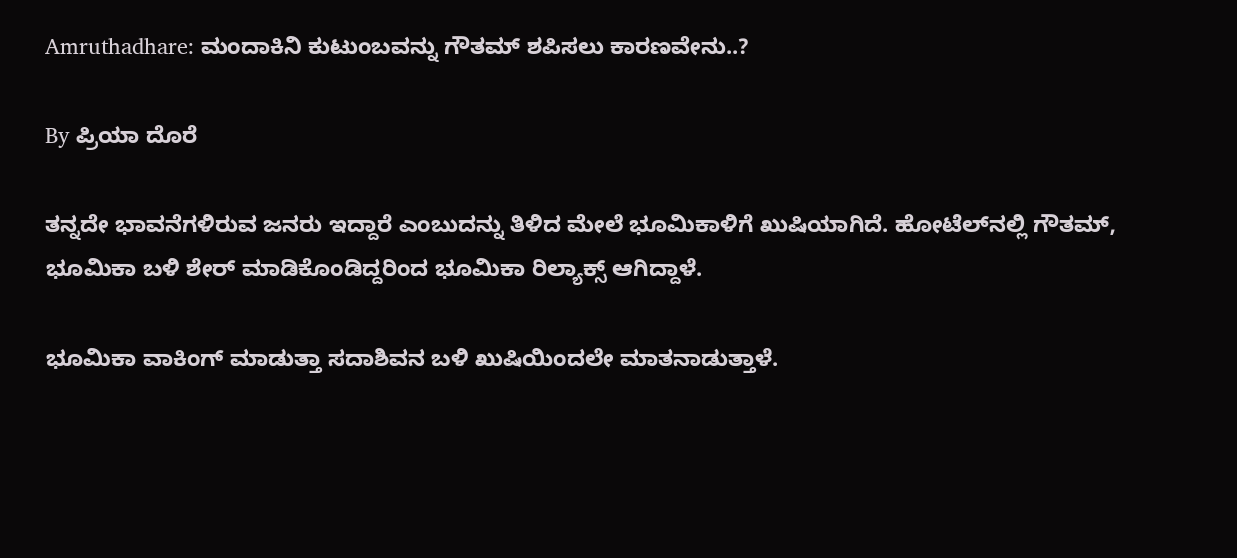Amruthadhare: ಮಂದಾಕಿನಿ ಕುಟುಂಬವನ್ನು ಗೌತಮ್ ಶಪಿಸಲು ಕಾರಣವೇನು..?

By ಪ್ರಿಯಾ ದೊರೆ

ತನ್ನದೇ ಭಾವನೆಗಳಿರುವ ಜನರು ಇದ್ದಾರೆ ಎಂಬುದನ್ನು ತಿಳಿದ ಮೇಲೆ ಭೂಮಿಕಾಳಿಗೆ ಖುಷಿಯಾಗಿದೆ. ಹೋಟೆಲ್‌ನಲ್ಲಿ ಗೌತಮ್, ಭೂಮಿಕಾ ಬಳಿ ಶೇರ್ ಮಾಡಿಕೊಂಡಿದ್ದರಿಂದ ಭೂಮಿಕಾ ರಿಲ್ಯಾಕ್ಸ್ ಆಗಿದ್ದಾಳೆ.

ಭೂಮಿಕಾ ವಾಕಿಂಗ್ ಮಾಡುತ್ತಾ ಸದಾಶಿವನ ಬಳಿ ಖುಷಿಯಿಂದಲೇ ಮಾತನಾಡುತ್ತಾಳೆ.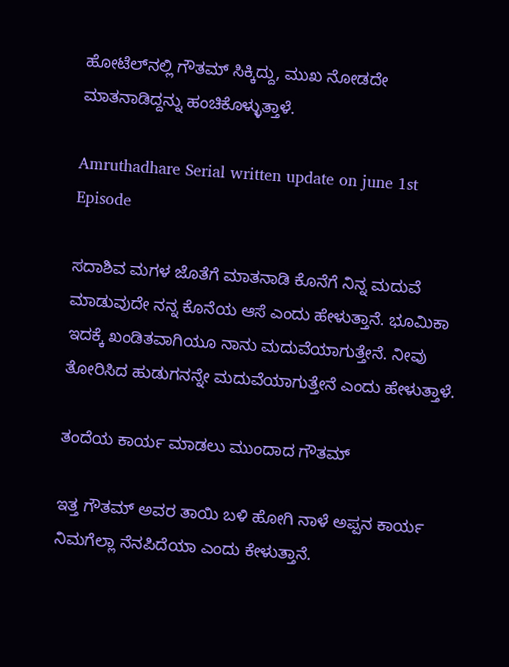ಹೋಟೆಲ್‌ನಲ್ಲಿ ಗೌತಮ್ ಸಿಕ್ಕಿದ್ದು, ಮುಖ ನೋಡದೇ ಮಾತನಾಡಿದ್ದನ್ನು ಹಂಚಿಕೊಳ್ಳುತ್ತಾಳೆ.

Amruthadhare Serial written update on june 1st Episode

ಸದಾಶಿವ ಮಗಳ ಜೊತೆಗೆ ಮಾತನಾಡಿ ಕೊನೆಗೆ ನಿನ್ನ ಮದುವೆ ಮಾಡುವುದೇ ನನ್ನ ಕೊನೆಯ ಆಸೆ ಎಂದು ಹೇಳುತ್ತಾನೆ. ಭೂಮಿಕಾ ಇದಕ್ಕೆ ಖಂಡಿತವಾಗಿಯೂ ನಾನು ಮದುವೆಯಾಗುತ್ತೇನೆ. ನೀವು ತೋರಿಸಿದ ಹುಡುಗನನ್ನೇ ಮದುವೆಯಾಗುತ್ತೇನೆ ಎಂದು ಹೇಳುತ್ತಾಳೆ.

ತಂದೆಯ ಕಾರ್ಯ ಮಾಡಲು ಮುಂದಾದ ಗೌತಮ್

ಇತ್ತ ಗೌತಮ್ ಅವರ ತಾಯಿ ಬಳಿ ಹೋಗಿ ನಾಳೆ ಅಪ್ಪನ ಕಾರ್ಯ ನಿಮಗೆಲ್ಲಾ ನೆನಪಿದೆಯಾ ಎಂದು ಕೇಳುತ್ತಾನೆ.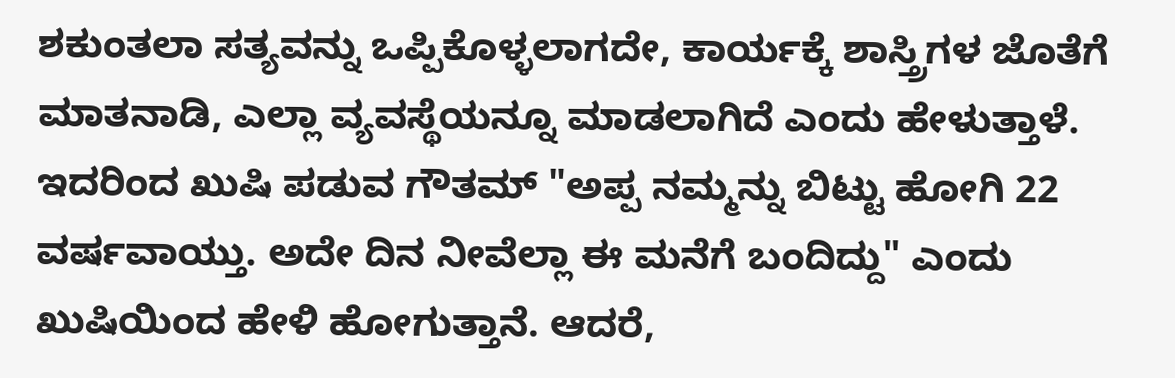ಶಕುಂತಲಾ ಸತ್ಯವನ್ನು ಒಪ್ಪಿಕೊಳ್ಳಲಾಗದೇ, ಕಾರ್ಯಕ್ಕೆ ಶಾಸ್ತ್ರಿಗಳ ಜೊತೆಗೆ ಮಾತನಾಡಿ, ಎಲ್ಲಾ ವ್ಯವಸ್ಥೆಯನ್ನೂ ಮಾಡಲಾಗಿದೆ ಎಂದು ಹೇಳುತ್ತಾಳೆ. ಇದರಿಂದ ಖುಷಿ ಪಡುವ ಗೌತಮ್ "ಅಪ್ಪ ನಮ್ಮನ್ನು ಬಿಟ್ಟು ಹೋಗಿ 22 ವರ್ಷವಾಯ್ತು. ಅದೇ ದಿನ ನೀವೆಲ್ಲಾ ಈ ಮನೆಗೆ ಬಂದಿದ್ದು" ಎಂದು ಖುಷಿಯಿಂದ ಹೇಳಿ ಹೋಗುತ್ತಾನೆ. ಆದರೆ,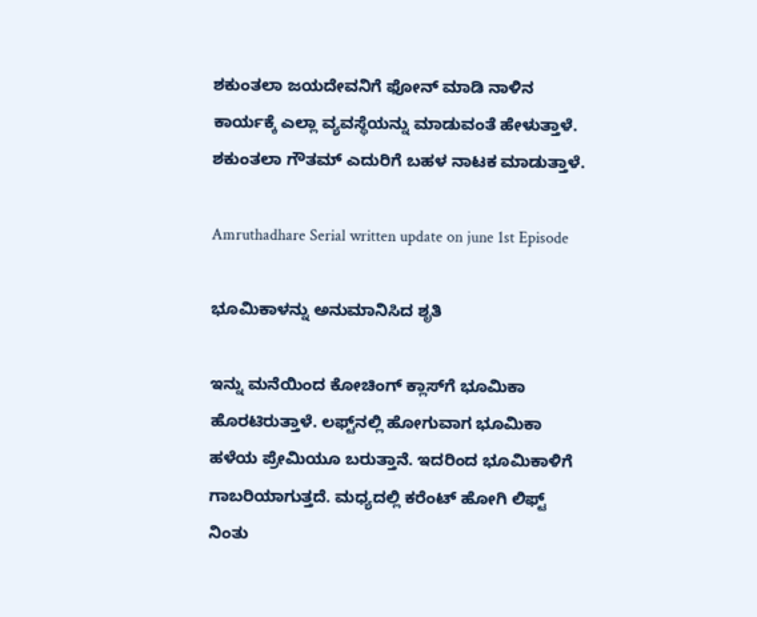ಶಕುಂತಲಾ ಜಯದೇವನಿಗೆ ಫೋನ್ ಮಾಡಿ ನಾಳಿನ ಕಾರ್ಯಕ್ಕೆ ಎಲ್ಲಾ ವ್ಯವಸ್ಥೆಯನ್ನು ಮಾಡುವಂತೆ ಹೇಳುತ್ತಾಳೆ. ಶಕುಂತಲಾ ಗೌತಮ್ ಎದುರಿಗೆ ಬಹಳ ನಾಟಕ ಮಾಡುತ್ತಾಳೆ.

Amruthadhare Serial written update on june 1st Episode

ಭೂಮಿಕಾಳನ್ನು ಅನುಮಾನಿಸಿದ ಶೃತಿ

ಇನ್ನು ಮನೆಯಿಂದ ಕೋಚಿಂಗ್ ಕ್ಲಾಸ್‌ಗೆ ಭೂಮಿಕಾ ಹೊರಟಿರುತ್ತಾಳೆ. ಲಫ್ಟ್‌ನಲ್ಲಿ ಹೋಗುವಾಗ ಭೂಮಿಕಾ ಹಳೆಯ ಪ್ರೇಮಿಯೂ ಬರುತ್ತಾನೆ. ಇದರಿಂದ ಭೂಮಿಕಾಳಿಗೆ ಗಾಬರಿಯಾಗುತ್ತದೆ. ಮಧ್ಯದಲ್ಲಿ ಕರೆಂಟ್ ಹೋಗಿ ಲಿಫ್ಟ್ ನಿಂತು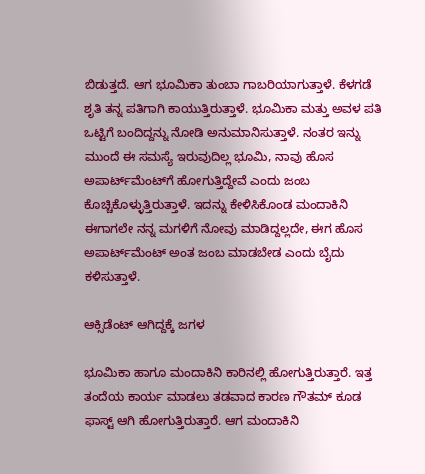ಬಿಡುತ್ತದೆ. ಆಗ ಭೂಮಿಕಾ ತುಂಬಾ ಗಾಬರಿಯಾಗುತ್ತಾಳೆ. ಕೆಳಗಡೆ ಶೃತಿ ತನ್ನ ಪತಿಗಾಗಿ ಕಾಯುತ್ತಿರುತ್ತಾಳೆ. ಭೂಮಿಕಾ ಮತ್ತು ಅವಳ ಪತಿ ಒಟ್ಟಿಗೆ ಬಂದಿದ್ದನ್ನು ನೋಡಿ ಅನುಮಾನಿಸುತ್ತಾಳೆ. ನಂತರ ಇನ್ನು ಮುಂದೆ ಈ ಸಮಸ್ಯೆ ಇರುವುದಿಲ್ಲ ಭೂಮಿ, ನಾವು ಹೊಸ ಅಪಾರ್ಟ್‌ಮೆಂಟ್‌ಗೆ ಹೋಗುತ್ತಿದ್ದೇವೆ ಎಂದು ಜಂಬ ಕೊಚ್ಚಿಕೊಳ್ಳುತ್ತಿರುತ್ತಾಳೆ. ಇದನ್ನು ಕೇಳಿಸಿಕೊಂಡ ಮಂದಾಕಿನಿ ಈಗಾಗಲೇ ನನ್ನ ಮಗಳಿಗೆ ನೋವು ಮಾಡಿದ್ದಲ್ಲದೇ, ಈಗ ಹೊಸ ಅಪಾರ್ಟ್‌ಮೆಂಟ್‌ ಅಂತ ಜಂಬ ಮಾಡಬೇಡ ಎಂದು ಬೈದು ಕಳಿಸುತ್ತಾಳೆ.

ಆಕ್ಸಿಡೆಂಟ್ ಆಗಿದ್ದಕ್ಕೆ ಜಗಳ

ಭೂಮಿಕಾ ಹಾಗೂ ಮಂದಾಕಿನಿ ಕಾರಿನಲ್ಲಿ ಹೋಗುತ್ತಿರುತ್ತಾರೆ. ಇತ್ತ ತಂದೆಯ ಕಾರ್ಯ ಮಾಡಲು ತಡವಾದ ಕಾರಣ ಗೌತಮ್ ಕೂಡ ಫಾಸ್ಟ್ ಆಗಿ ಹೋಗುತ್ತಿರುತ್ತಾರೆ. ಆಗ ಮಂದಾಕಿನಿ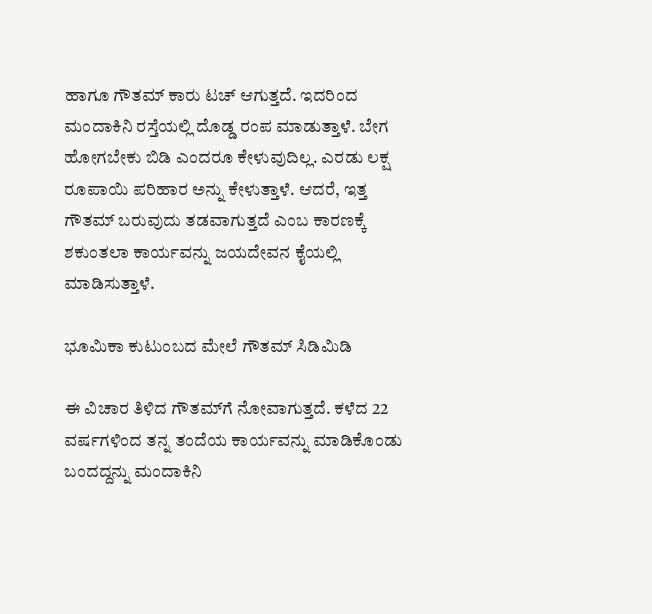ಹಾಗೂ ಗೌತಮ್ ಕಾರು ಟಚ್ ಆಗುತ್ತದೆ. ಇದರಿಂದ ಮಂದಾಕಿನಿ ರಸ್ತೆಯಲ್ಲಿ ದೊಡ್ಡ ರಂಪ ಮಾಡುತ್ತಾಳೆ. ಬೇಗ ಹೋಗಬೇಕು ಬಿಡಿ ಎಂದರೂ ಕೇಳುವುದಿಲ್ಲ. ಎರಡು ಲಕ್ಷ ರೂಪಾಯಿ ಪರಿಹಾರ ಅನ್ನು ಕೇಳುತ್ತಾಳೆ. ಆದರೆ, ಇತ್ತ ಗೌತಮ್ ಬರುವುದು ತಡವಾಗುತ್ತದೆ ಎಂಬ ಕಾರಣಕ್ಕೆ ಶಕುಂತಲಾ ಕಾರ್ಯವನ್ನು ಜಯದೇವನ ಕೈಯಲ್ಲಿ ಮಾಡಿಸುತ್ತಾಳೆ.

ಭೂಮಿಕಾ ಕುಟುಂಬದ ಮೇಲೆ ಗೌತಮ್ ಸಿಡಿಮಿಡಿ

ಈ ವಿಚಾರ ತಿಳಿದ ಗೌತಮ್‌ಗೆ ನೋವಾಗುತ್ತದೆ. ಕಳೆದ 22 ವರ್ಷಗಳಿಂದ ತನ್ನ ತಂದೆಯ ಕಾರ್ಯವನ್ನು ಮಾಡಿಕೊಂಡು ಬಂದದ್ದನ್ನು ಮಂದಾಕಿನಿ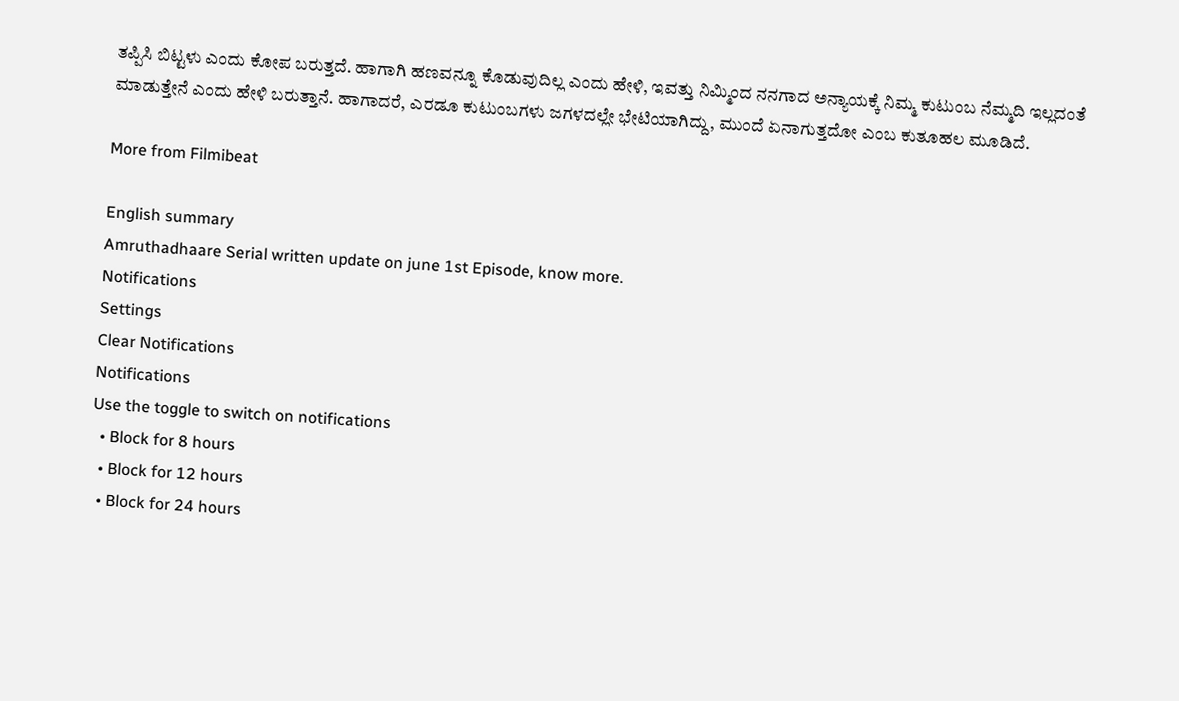ತಪ್ಪಿಸಿ ಬಿಟ್ಟಳು ಎಂದು ಕೋಪ ಬರುತ್ತದೆ. ಹಾಗಾಗಿ ಹಣವನ್ನೂ ಕೊಡುವುದಿಲ್ಲ ಎಂದು ಹೇಳಿ, ಇವತ್ತು ನಿಮ್ಮಿಂದ ನನಗಾದ ಅನ್ಯಾಯಕ್ಕೆ ನಿಮ್ಮ ಕುಟುಂಬ ನೆಮ್ಮದಿ ಇಲ್ಲದಂತೆ ಮಾಡುತ್ತೇನೆ ಎಂದು ಹೇಳಿ ಬರುತ್ತಾನೆ. ಹಾಗಾದರೆ, ಎರಡೂ ಕುಟುಂಬಗಳು ಜಗಳದಲ್ಲೇ ಭೇಟಿಯಾಗಿದ್ದು, ಮುಂದೆ ಏನಾಗುತ್ತದೋ ಎಂಬ ಕುತೂಹಲ ಮೂಡಿದೆ.

More from Filmibeat

English summary
Amruthadhaare Serial written update on june 1st Episode, know more.
Notifications
Settings
Clear Notifications
Notifications
Use the toggle to switch on notifications
  • Block for 8 hours
  • Block for 12 hours
  • Block for 24 hours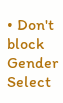• Don't block
Gender
Select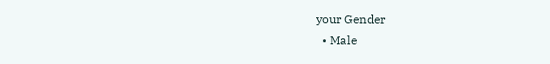your Gender
  • Male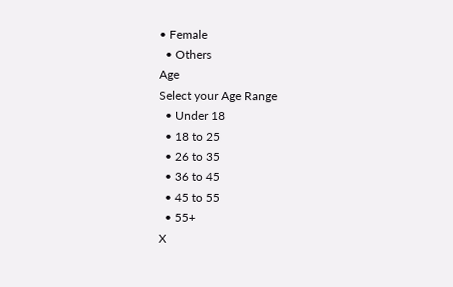• Female
  • Others
Age
Select your Age Range
  • Under 18
  • 18 to 25
  • 26 to 35
  • 36 to 45
  • 45 to 55
  • 55+
X